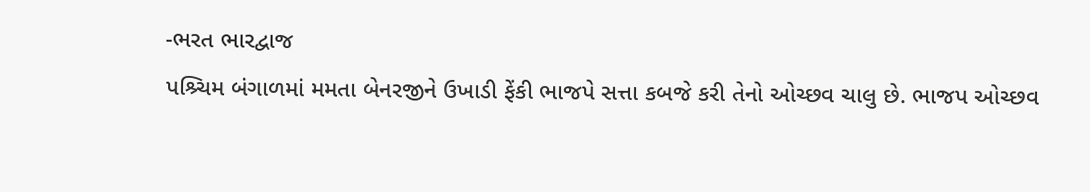-ભરત ભારદ્વાજ
પશ્ર્ચિમ બંગાળમાં મમતા બેનરજીને ઉખાડી ફેંકી ભાજપે સત્તા કબજે કરી તેનો ઓચ્છવ ચાલુ છે. ભાજપ ઓચ્છવ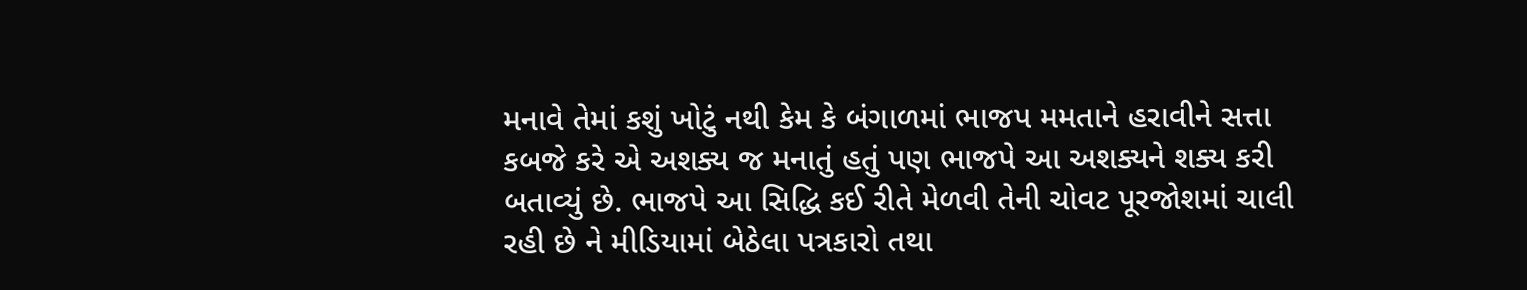મનાવે તેમાં કશું ખોટું નથી કેમ કે બંગાળમાં ભાજપ મમતાને હરાવીને સત્તા કબજે કરે એ અશક્ય જ મનાતું હતું પણ ભાજપે આ અશક્યને શક્ય કરી બતાવ્યું છે. ભાજપે આ સિદ્ધિ કઈ રીતે મેળવી તેની ચોવટ પૂરજોશમાં ચાલી રહી છે ને મીડિયામાં બેઠેલા પત્રકારો તથા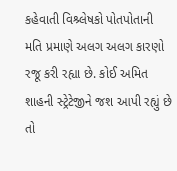કહેવાતી વિશ્ર્લેષકો પોતપોતાની મતિ પ્રમાણે અલગ અલગ કારણો રજૂ કરી રહ્યા છે. કોઈ અમિત શાહની સ્ટ્રેટેજીને જશ આપી રહ્યું છે તો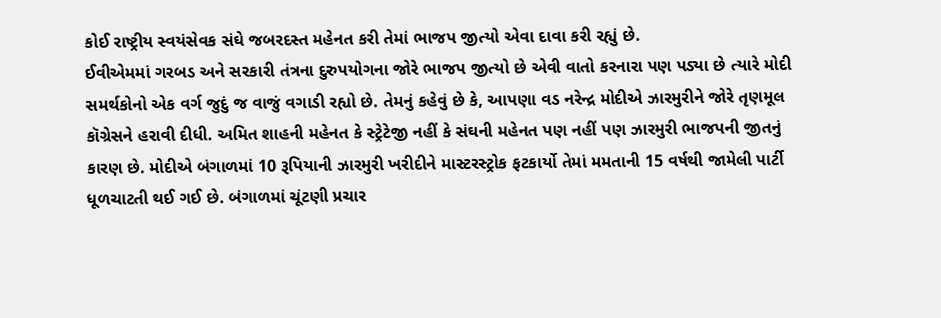કોઈ રાષ્ટ્રીય સ્વયંસેવક સંઘે જબરદસ્ત મહેનત કરી તેમાં ભાજપ જીત્યો એવા દાવા કરી રહ્યું છે.
ઈવીએમમાં ગરબડ અને સરકારી તંત્રના દુરુપયોગના જોરે ભાજપ જીત્યો છે એવી વાતો કરનારા પણ પડ્યા છે ત્યારે મોદી સમર્થકોનો એક વર્ગ જુદું જ વાજું વગાડી રહ્યો છે. તેમનું કહેવું છે કે, આપણા વડ નરેન્દ્ર મોદીએ ઝારમુરીને જોરે તૃણમૂલ કૉગ્રેસને હરાવી દીધી. અમિત શાહની મહેનત કે સ્ટ્રેટેજી નહીં કે સંઘની મહેનત પણ નહીં પણ ઝારમુરી ભાજપની જીતનું કારણ છે. મોદીએ બંગાળમાં 10 રૂપિયાની ઝારમુરી ખરીદીને માસ્ટરસ્ટ્રોક ફટકાર્યો તેમાં મમતાની 15 વર્ષથી જામેલી પાર્ટી ધૂળચાટતી થઈ ગઈ છે. બંગાળમાં ચૂંટણી પ્રચાર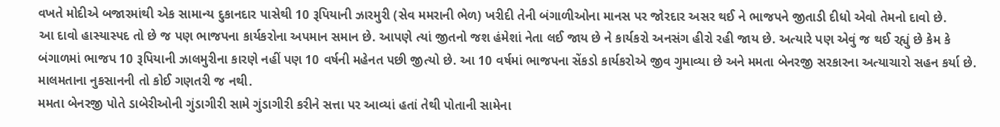વખતે મોદીએ બજારમાંથી એક સામાન્ય દુકાનદાર પાસેથી 10 રૂપિયાની ઝારમુરી (સેવ મમરાની ભેળ) ખરીદી તેની બંગાળીઓના માનસ પર જોરદાર અસર થઈ ને ભાજપને જીતાડી દીધો એવો તેમનો દાવો છે.
આ દાવો હાસ્યાસ્પદ તો છે જ પણ ભાજપના કાર્યકરોના અપમાન સમાન છે. આપણે ત્યાં જીતનો જશ હંમેશાં નેતા લઈ જાય છે ને કાર્યકરો અનસંગ હીરો રહી જાય છે. અત્યારે પણ એવું જ થઈ રહ્યું છે કેમ કે બંગાળમાં ભાજપ 10 રૂપિયાની ઝાલમુરીના કારણે નહીં પણ 10 વર્ષની મહેનત પછી જીત્યો છે. આ 10 વર્ષમાં ભાજપના સેંકડો કાર્યકરોએ જીવ ગુમાવ્યા છે અને મમતા બેનરજી સરકારના અત્યાચારો સહન કર્યા છે. માલમતાના નુકસાનની તો કોઈ ગણતરી જ નથી.
મમતા બેનરજી પોતે ડાબેરીઓની ગુંડાગીરી સામે ગુંડાગીરી કરીને સત્તા પર આવ્યાં હતાં તેથી પોતાની સામેના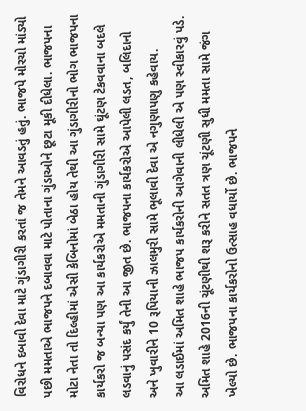વિરોધને દબાવી દેવા માટે ગુંડાગીરી કરતાં જ તેમને આવડતું હતું. ભાજપે મોરચો માંડ્યો પછી મમતાએ ભાજપને દબાવવા માટે પોતાના ગુંડાઓને છૂટા મૂકી દીધેલા. ભાજપના મોટા નેતા તો દિલ્હીમાં એસી કેબિનોમાં બેઠા હોય તેથી આ ગુંડાગીરીનો ભોગ ભાજપના કાર્યકરો જ બન્યા પણ આ કાર્યકરોએ મમતાની ગુંડાગીરી સામે ઘૂંટણ ટેકવવાના બદલે લડવાનું પસંદ કર્યું તેની આ જીત છે. ભાજપના કાર્યકરોએ આપેલી લડત, બલિદાનો અને ખુવારીને 10 રૂપિયાની ઝાલમુરી સામે ભૂલાવી દેવા એ નગુણાપણુ કહેવાય.
આ લડાઈમાં અમિત શાહે ભાજપ કાર્યકરોની આગેવાની લીધેલી એ પણ સ્વીકારવું પડે. અમિત શાહે 2016ની ચૂંટણીથી શરૂ કરીને સતત ત્રણ ચૂંટણી સુધી મમતા સામે જંગ ખેલ્યો છે. ભાજપના કાર્યકરોનો ઉત્સાહ વધાર્યો છે. ભાજપને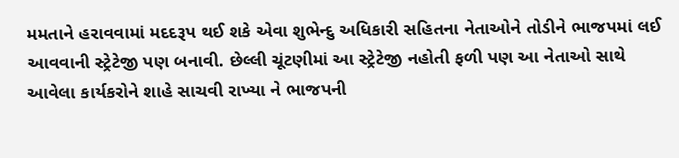મમતાને હરાવવામાં મદદરૂપ થઈ શકે એવા શુભેન્દુ અધિકારી સહિતના નેતાઓને તોડીને ભાજપમાં લઈ આવવાની સ્ટ્રેટેજી પણ બનાવી. છેલ્લી ચૂંટણીમાં આ સ્ટ્રેટેજી નહોતી ફળી પણ આ નેતાઓ સાથે આવેલા કાર્યકરોને શાહે સાચવી રાખ્યા ને ભાજપની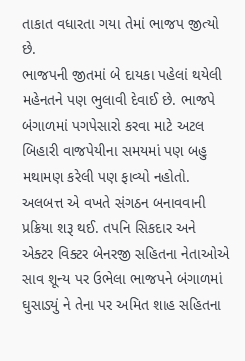તાકાત વધારતા ગયા તેમાં ભાજપ જીત્યો છે.
ભાજપની જીતમાં બે દાયકા પહેલાં થયેલી મહેનતને પણ ભુલાવી દેવાઈ છે. ભાજપે બંગાળમાં પગપેસારો કરવા માટે અટલ બિહારી વાજપેયીના સમયમાં પણ બહુ મથામણ કરેલી પણ ફાવ્યો નહોતો. અલબત્ત એ વખતે સંગઠન બનાવવાની પ્રક્રિયા શરૂ થઈ. તપનિ સિકદાર અને એક્ટર વિક્ટર બેનરજી સહિતના નેતાઓએ સાવ શૂન્ય પર ઉભેલા ભાજપને બંગાળમાં ઘુસાડ્યું ને તેના પર અમિત શાહ સહિતના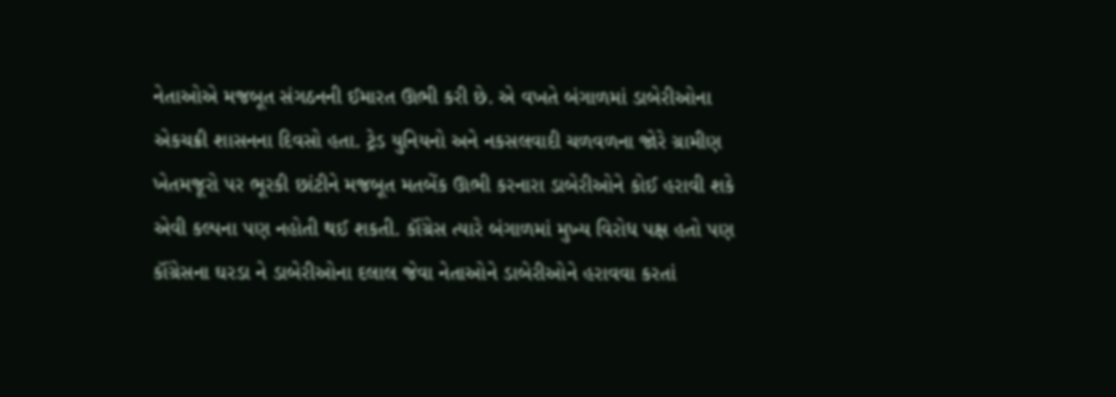નેતાઓએ મજબૂત સંગઠનની ઈમારત ઊભી કરી છે. એ વખતે બંગાળમાં ડાબેરીઓના એકચક્રી શાસનના દિવસો હતા. ટ્રેડ યુનિયનો અને નકસલવાદી ચળવળના જોરે ગ્રામીણ ખેતમજૂરો પર ભૂરકી છાંટીને મજબૂત મતબેંક ઊભી કરનારા ડાબેરીઓને કોઈ હરાવી શકે એવી કલ્પના પણ નહોતી થઈ શકતી. કૉંગ્રેસ ત્યારે બંગાળમાં મુખ્ય વિરોધ પક્ષ હતો પણ કૉંગ્રેસના ઘરડા ને ડાબેરીઓના દલાલ જેવા નેતાઓને ડાબેરીઓને હરાવવા કરતાં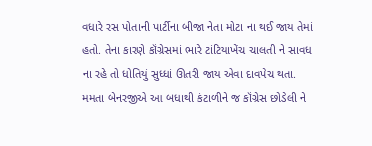વધારે રસ પોતાની પાર્ટીના બીજા નેતા મોટા ના થઈ જાય તેમાં હતો. તેના કારણે કૉંગ્રેસમાં ભારે ટાંટિયાખેંચ ચાલતી ને સાવધ ના રહે તો ધોતિયું સુધ્ધાં ઊતરી જાય એવા દાવપેચ થતા.
મમતા બેનરજીએ આ બધાથી કંટાળીને જ કૉંગ્રેસ છોડેલી ને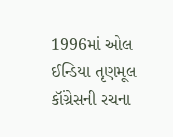1996માં ઓલ ઈન્ડિયા તૃણમૂલ કૉંગ્રેસની રચના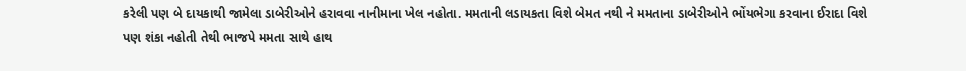કરેલી પણ બે દાયકાથી જામેલા ડાબેરીઓને હરાવવા નાનીમાના ખેલ નહોતા. મમતાની લડાયકતા વિશે બેમત નથી ને મમતાના ડાબેરીઓને ભોંયભેગા કરવાના ઈરાદા વિશે પણ શંકા નહોતી તેથી ભાજપે મમતા સાથે હાથ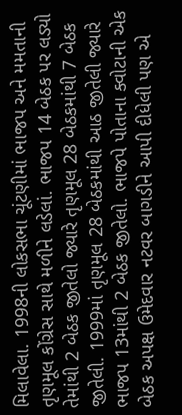મિલાવેલા. 1998ની લોકસભા ચૂંટણીમાં ભાજપ અને મમતાની તૃણમૂલ કોંગ્રેસ સાથે મળીને લડેલાં. ભાજપ 14 બેઠક પર લડ્યો તેમાંથી 2 બેઠક જીતેલો જ્યારે તૃણમૂલ 28 બેઠકમાંથી 7 બેઠક જીતેલી. 1999માં તૃણમૂલ 28 બેઠકમાંથી આઠ જીતેલી જ્યારે ભાજપ 13માંથી 2 બેઠક જીતેલો. ભાજપે પોતાના ક્વોટાની એક બેઠક અપક્ષ ઉમેદવાર નટવર બાગડીને આપી દીધેલી પણ એ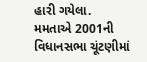હારી ગયેલા.
મમતાએ 2001ની વિધાનસભા ચૂંટણીમાં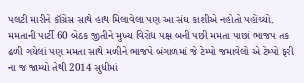પલટી મારીને કૉંગ્રેસ સાથે હાથ મિલાવેલા પણ આ સંઘ કાશીએ નહોતો પહોંચ્યો. મમતાની પાર્ટી 60 બેઠક જીતીને મુખ્ય વિરોધ પક્ષ બની પછી મમતા પાછાં ભાજપ તક ઢળી ગયેલાં પણ મમતા સાથે મળીને ભાજપે બંગાળમાં જે ટેમ્પો જમાવેલો એ ટેમ્પો ફરી ના જ જામ્યો તેથી 2014 સુધીમાં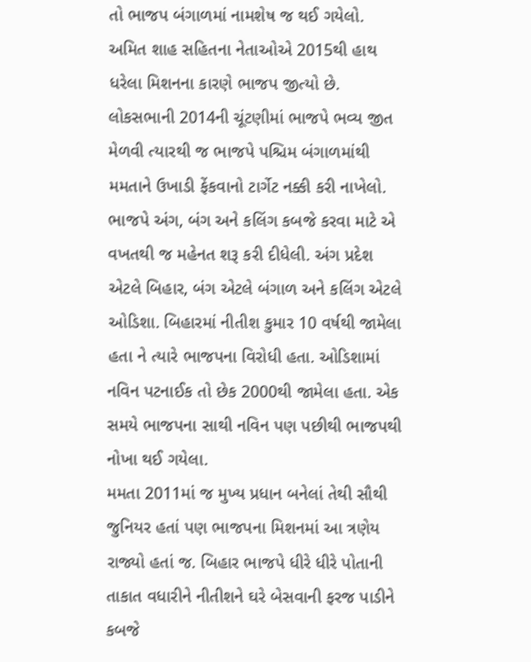તો ભાજપ બંગાળમાં નામશેષ જ થઈ ગયેલો. અમિત શાહ સહિતના નેતાઓએ 2015થી હાથ ધરેલા મિશનના કારણે ભાજપ જીત્યો છે.
લોકસભાની 2014ની ચૂંટણીમાં ભાજપે ભવ્ય જીત મેળવી ત્યારથી જ ભાજપે પશ્ચિમ બંગાળમાંથી મમતાને ઉખાડી ફેંકવાનો ટાર્ગેટ નક્કી કરી નાખેલો. ભાજપે અંગ, બંગ અને કલિંગ કબજે કરવા માટે એ વખતથી જ મહેનત શરૂ કરી દીધેલી. અંગ પ્રદેશ એટલે બિહાર, બંગ એટલે બંગાળ અને કલિંગ એટલે ઓડિશા. બિહારમાં નીતીશ કુમાર 10 વર્ષથી જામેલા હતા ને ત્યારે ભાજપના વિરોધી હતા. ઓડિશામાં નવિન પટનાઈક તો છેક 2000થી જામેલા હતા. એક સમયે ભાજપના સાથી નવિન પણ પછીથી ભાજપથી નોખા થઈ ગયેલા.
મમતા 2011માં જ મુખ્ય પ્રધાન બનેલાં તેથી સૌથી જુનિયર હતાં પણ ભાજપના મિશનમાં આ ત્રણેય રાજ્યો હતાં જ. બિહાર ભાજપે ધીરે ધીરે પોતાની તાકાત વધારીને નીતીશને ઘરે બેસવાની ફરજ પાડીને કબજે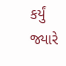કર્યું જ્યારે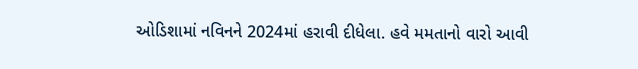ઓડિશામાં નવિનને 2024માં હરાવી દીધેલા. હવે મમતાનો વારો આવી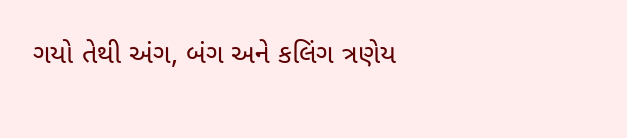ગયો તેથી અંગ, બંગ અને કલિંગ ત્રણેય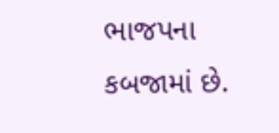ભાજપના કબજામાં છે.